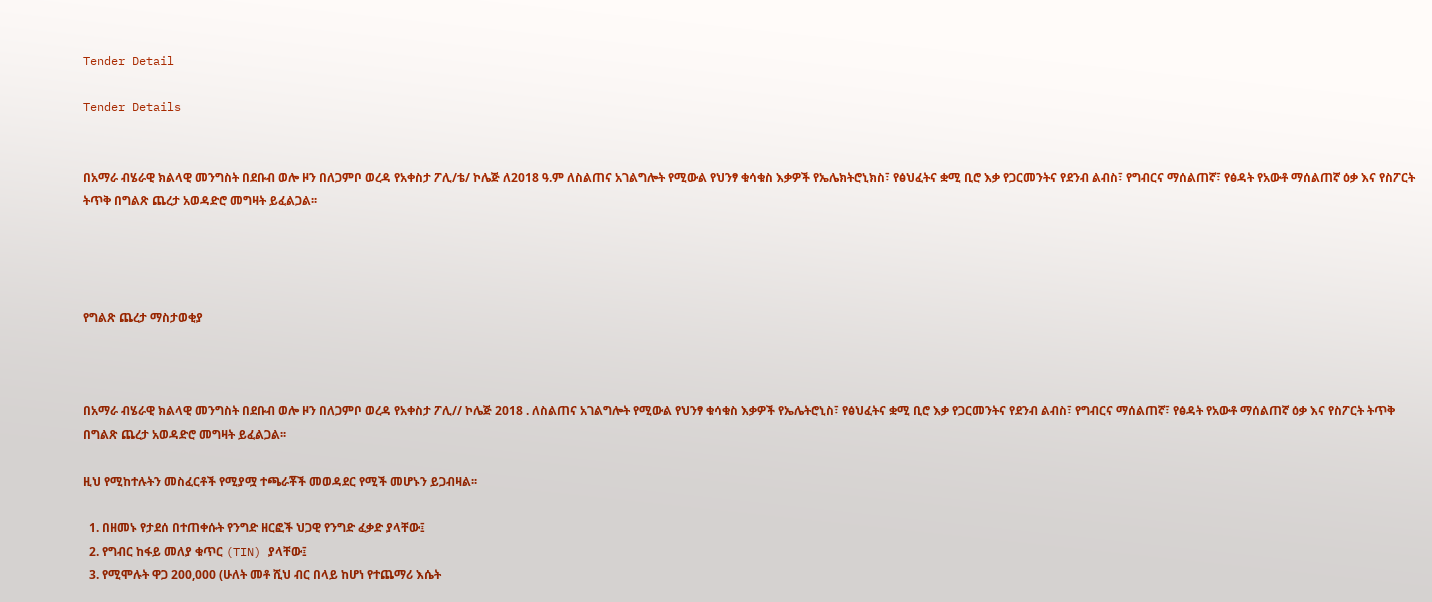Tender Detail

Tender Details


በአማራ ብሄራዊ ክልላዊ መንግስት በደቡብ ወሎ ዞን በለጋምቦ ወረዳ የአቀስታ ፖሊ/ቴ/ ኮሌጅ ለ2018 ዓ.ም ለስልጠና አገልግሎት የሚውል የህንፃ ቁሳቁስ እቃዎች የኤሌክትሮኒክስ፣ የፅህፈትና ቋሚ ቢሮ እቃ የጋርመንትና የደንብ ልብስ፣ የግብርና ማሰልጠኛ፣ የፅዳት የአውቶ ማሰልጠኛ ዕቃ እና የስፖርት ትጥቅ በግልጽ ጨረታ አወዳድሮ መግዛት ይፈልጋል፡፡




የግልጽ ጨረታ ማስታወቂያ



በአማራ ብሄራዊ ክልላዊ መንግስት በደቡብ ወሎ ዞን በለጋምቦ ወረዳ የአቀስታ ፖሊ// ኮሌጅ 2018 . ለስልጠና አገልግሎት የሚውል የህንፃ ቁሳቁስ እቃዎች የኤሌትሮኒስ፣ የፅህፈትና ቋሚ ቢሮ እቃ የጋርመንትና የደንብ ልብስ፣ የግብርና ማሰልጠኛ፣ የፅዳት የአውቶ ማሰልጠኛ ዕቃ እና የስፖርት ትጥቅ በግልጽ ጨረታ አወዳድሮ መግዛት ይፈልጋል፡፡

ዚህ የሚከተሉትን መስፈርቶች የሚያሟ ተጫራቾች መወዳደር የሚች መሆኑን ይጋብዛል፡፡

  1. በዘመኑ የታደሰ በተጠቀሱት የንግድ ዘርፎች ህጋዊ የንግድ ፈቃድ ያላቸው፤
  2. የግብር ከፋይ መለያ ቁጥር (TIN) ያላቸው፤
  3. የሚሞሉት ዋጋ 200,000 (ሁለት መቶ ሺህ ብር በላይ ከሆነ የተጨማሪ እሴት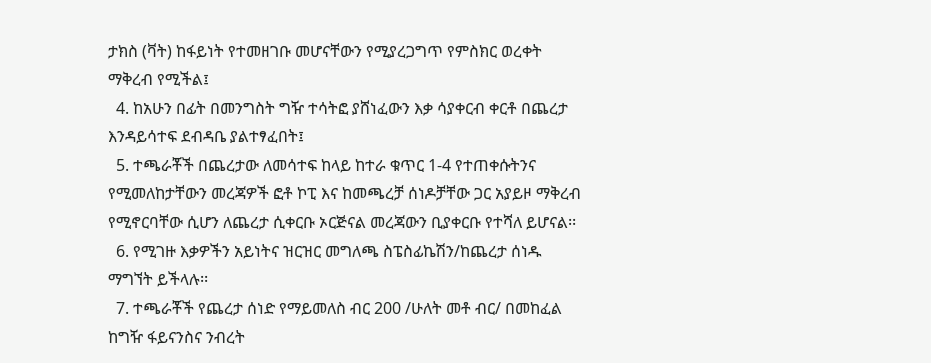ታክስ (ቫት) ከፋይነት የተመዘገቡ መሆናቸውን የሚያረጋግጥ የምስክር ወረቀት ማቅረብ የሚችል፤
  4. ከአሁን በፊት በመንግስት ግዥ ተሳትፎ ያሸነፈውን እቃ ሳያቀርብ ቀርቶ በጨረታ እንዳይሳተፍ ደብዳቤ ያልተፃፈበት፤
  5. ተጫራቾች በጨረታው ለመሳተፍ ከላይ ከተራ ቁጥር 1-4 የተጠቀሱትንና የሚመለከታቸውን መረጃዎች ፎቶ ኮፒ እና ከመጫረቻ ሰነዶቻቸው ጋር አያይዞ ማቅረብ የሚኖርባቸው ሲሆን ለጨረታ ሲቀርቡ ኦርጅናል መረጃውን ቢያቀርቡ የተሻለ ይሆናል፡፡
  6. የሚገዙ እቃዎችን አይነትና ዝርዝር መግለጫ ስፔስፊኬሽን/ከጨረታ ሰነዱ ማግኘት ይችላሉ፡፡
  7. ተጫራቾች የጨረታ ሰነድ የማይመለስ ብር 200 /ሁለት መቶ ብር/ በመከፈል ከግዥ ፋይናንስና ንብረት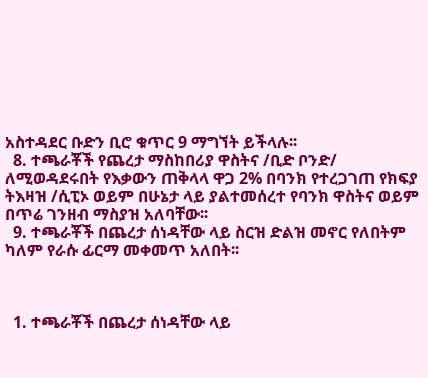አስተዳደር ቡድን ቢሮ ቁጥር 9 ማግኘት ይችላሉ፡፡
  8. ተጫራቾች የጨረታ ማስከበሪያ ዋስትና /ቢድ ቦንድ/ ለሚወዳደሩበት የእቃውን ጠቅላላ ዋጋ 2% በባንክ የተረጋገጠ የክፍያ ትእዛዝ /ሲፒኦ ወይም በሁኔታ ላይ ያልተመሰረተ የባንክ ዋስትና ወይም በጥሬ ገንዘብ ማስያዝ አለባቸው፡፡
  9. ተጫራቾች በጨረታ ሰነዳቸው ላይ ስርዝ ድልዝ መኖር የለበትም ካለም የራሱ ፊርማ መቀመጥ አለበት፡፡



  1. ተጫራቾች በጨረታ ሰነዳቸው ላይ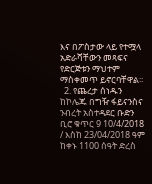እና በፖስታው ላይ የተሟላ አድራሻቸውን መጻፍና የድርጅቱን ማህተም ማስቀመጥ ይኖርባቸዋል፡፡
  2. የጨረታ ሰነዱን ከኮሌጁ በግዥ ፋይናንስና ንብረት አስተዳደር ቡድን ቢሮ ቁጥር 9 10/4/2018 / እስከ 23/04/2018 ዓም ከቀኑ 1100 ሰዓት ድረስ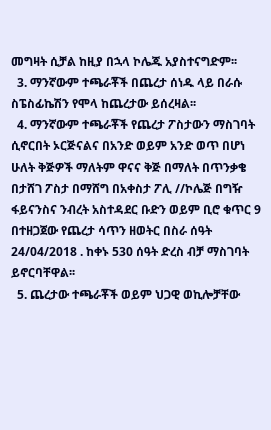መግዛት ሲቻል ከዚያ በኋላ ኮሌጁ አያስተናግድም፡፡
  3. ማንኛውም ተጫራቾች በጨረታ ሰነዱ ላይ በራሱ ስፔስፊኬሽን የሞላ ከጨረታው ይሰረዛል፡፡
  4. ማንኛውም ተጫራቾች የጨረታ ፖስታውን ማስገባት ሲኖርበት ኦርጅናልና በአንድ ወይም አንድ ወጥ በሆነ ሁለት ቅጅዎች ማለትም ዋናና ቅጅ በማለት በጥንቃቄ በታሸገ ፖስታ በማሸግ በአቀስታ ፖሊ //ኮሌጅ በግዥ ፋይናንስና ንብረት አስተዳደር ቡድን ወይም ቢሮ ቁጥር 9 በተዘጋጀው የጨረታ ሳጥን ዘወትር በስራ ሰዓት 24/04/2018 . ከቀኑ 530 ሰዓት ድረስ ብቻ ማስገባት ይኖርባቸዋል፡፡
  5. ጨረታው ተጫራቾች ወይም ህጋዊ ወኪሎቻቸው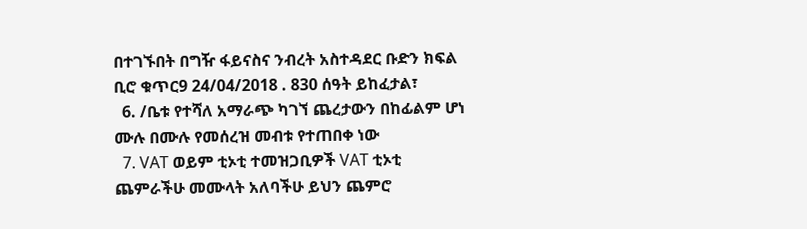በተገኙበት በግዥ ፋይናስና ንብረት አስተዳደር ቡድን ክፍል ቢሮ ቁጥር9 24/04/2018 . 830 ሰዓት ይከፈታል፣
  6. /ቤቱ የተሻለ አማራጭ ካገኘ ጨረታውን በከፊልም ሆነ ሙሉ በሙሉ የመሰረዝ መብቱ የተጠበቀ ነው
  7. VAT ወይም ቲኦቲ ተመዝጋቢዎች VAT ቲኦቲ ጨምራችሁ መሙላት አለባችሁ ይህን ጨምሮ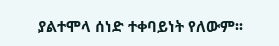ያልተሞላ ሰነድ ተቀባይነት የለውም፡፡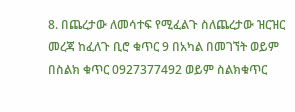8. በጨረታው ለመሳተፍ የሚፈልጉ ስለጨረታው ዝርዝር መረጃ ከፈለጉ ቢሮ ቁጥር 9 በአካል በመገኘት ወይም በስልክ ቁጥር 0927377492 ወይም ስልክቁጥር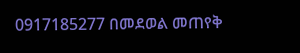0917185277 በመደወል መጠየቅ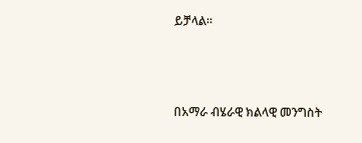ይቻላል፡፡



በአማራ ብሄራዊ ክልላዊ መንግስት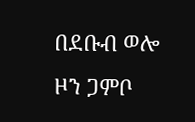በደቡብ ወሎ ዞን ጋምቦ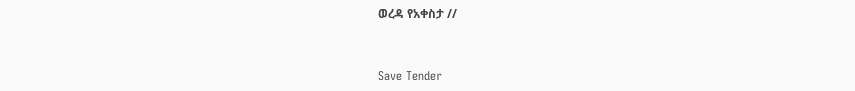ወረዳ የአቀስታ //



Save Tender